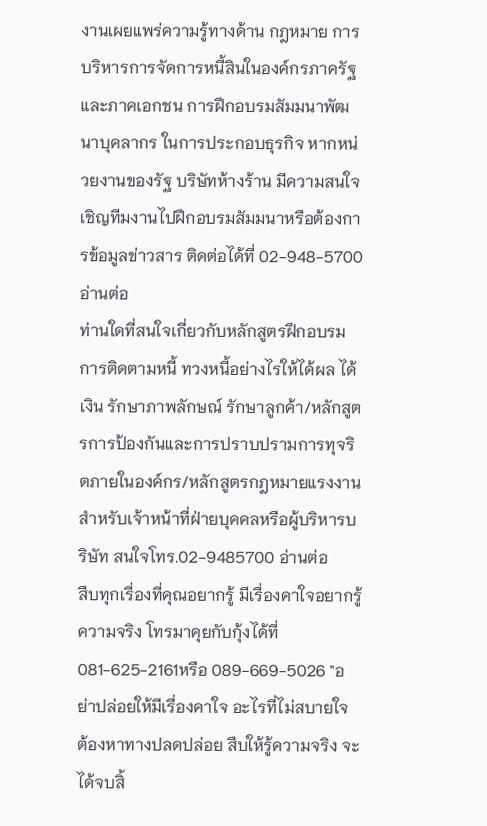งานเผยแพร่ความรู้ทางด้าน กฎหมาย การบริหารการจัดการหนี้สินในองค์กรภาครัฐและภาคเอกชน การฝึกอบรมสัมมนาพัฒนาบุคลากร ในการประกอบธุรกิจ หากหน่วยงานของรัฐ บริษัทห้างร้าน มีความสนใจ เชิญทีมงานไปฝึกอบรมสัมมนาหรือต้องการข้อมูลข่าวสาร ติดต่อได้ที่ 02-948-5700 อ่านต่อ
ท่านใดที่สนใจเกี่ยวกับหลักสูตรฝึกอบรมการติดตามหนี้ ทวงหนี้อย่างไรให้ได้ผล ได้เงิน รักษาภาพลักษณ์ รักษาลูกค้า/หลักสูตรการป้องกันและการปราบปรามการทุจริตภายในองค์กร/หลักสูตรกฎหมายแรงงาน สำหรับเจ้าหน้าที่ฝ่ายบุคคลหรือผู้บริหารบริษัท สนใจโทร.02-9485700 อ่านต่อ
สืบทุกเรื่องที่คุณอยากรู้ มีเรื่องคาใจอยากรู้ความจริง โทรมาคุยกับกุ้งได้ที่ 081-625-2161หรือ 089-669-5026 "อย่าปล่อยให้มีเรื่องคาใจ อะไรที่ไม่สบายใจ ต้องหาทางปลดปล่อย สืบให้รู้ความจริง จะได้จบสิ้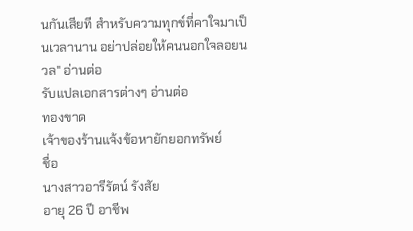นกันเสียที สำหรับความทุกข์ที่คาใจมาเป็นเวลานาน อย่าปล่อยให้คนนอกใจลอยนวล" อ่านต่อ
รับแปลเอกสารต่างๆ อ่านต่อ
ทองขาด
เจ้าของร้านแจ้งข้อหายักยอกทรัพย์
ชื่อ
นางสาวอารีรัตน์ รังสัย
อายุ 26 ปี อาชีพ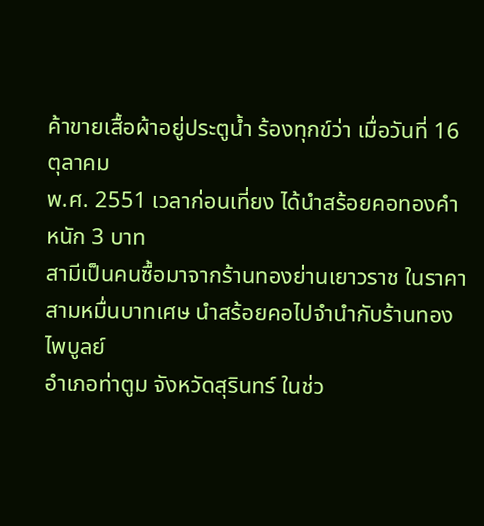ค้าขายเสื้อผ้าอยู่ประตูน้ำ ร้องทุกข์ว่า เมื่อวันที่ 16 ตุลาคม
พ.ศ. 2551 เวลาก่อนเที่ยง ได้นำสร้อยคอทองคำหนัก 3 บาท
สามีเป็นคนซื้อมาจากร้านทองย่านเยาวราช ในราคาสามหมื่นบาทเศษ นำสร้อยคอไปจำนำกับร้านทองไพบูลย์
อำเภอท่าตูม จังหวัดสุรินทร์ ในช่ว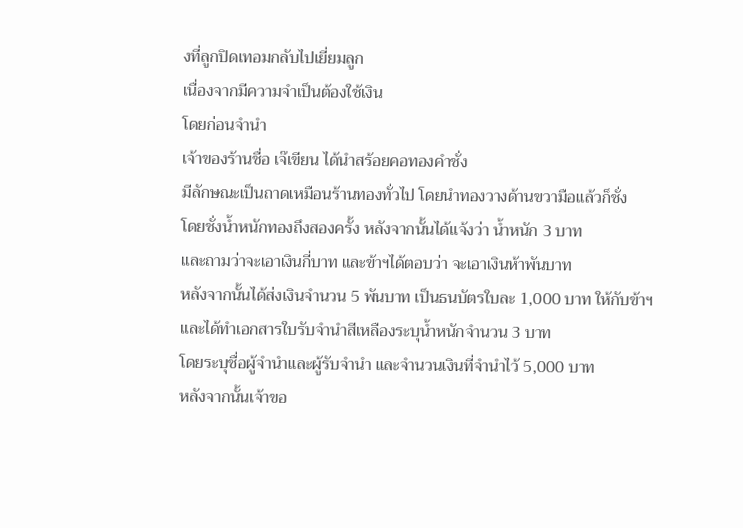งที่ลูกปิดเทอมกลับไปเยี่ยมลูก
เนื่องจากมีความจำเป็นต้องใช้เงิน
โดยก่อนจำนำ
เจ้าของร้านชื่อ เจ๊เขียน ได้นำสร้อยคอทองคำชั่ง
มีลักษณะเป็นถาดเหมือนร้านทองทั่วไป โดยนำทองวางด้านขวามือแล้วก็ชั่ง
โดยชั่งน้ำหนักทองถึงสองครั้ง หลังจากนั้นได้แจ้งว่า น้ำหนัก 3 บาท
และถามว่าจะเอาเงินกี่บาท และข้าฯได้ตอบว่า จะเอาเงินห้าพันบาท
หลังจากนั้นได้ส่งเงินจำนวน 5 พันบาท เป็นธนบัตรใบละ 1,000 บาท ให้กับข้าฯ
และได้ทำเอกสารใบรับจำนำสีเหลืองระบุน้ำหนักจำนวน 3 บาท
โดยระบุชื่อผู้จำนำและผู้รับจำนำ และจำนวนเงินที่จำนำไว้ 5,000 บาท
หลังจากนั้นเจ้าขอ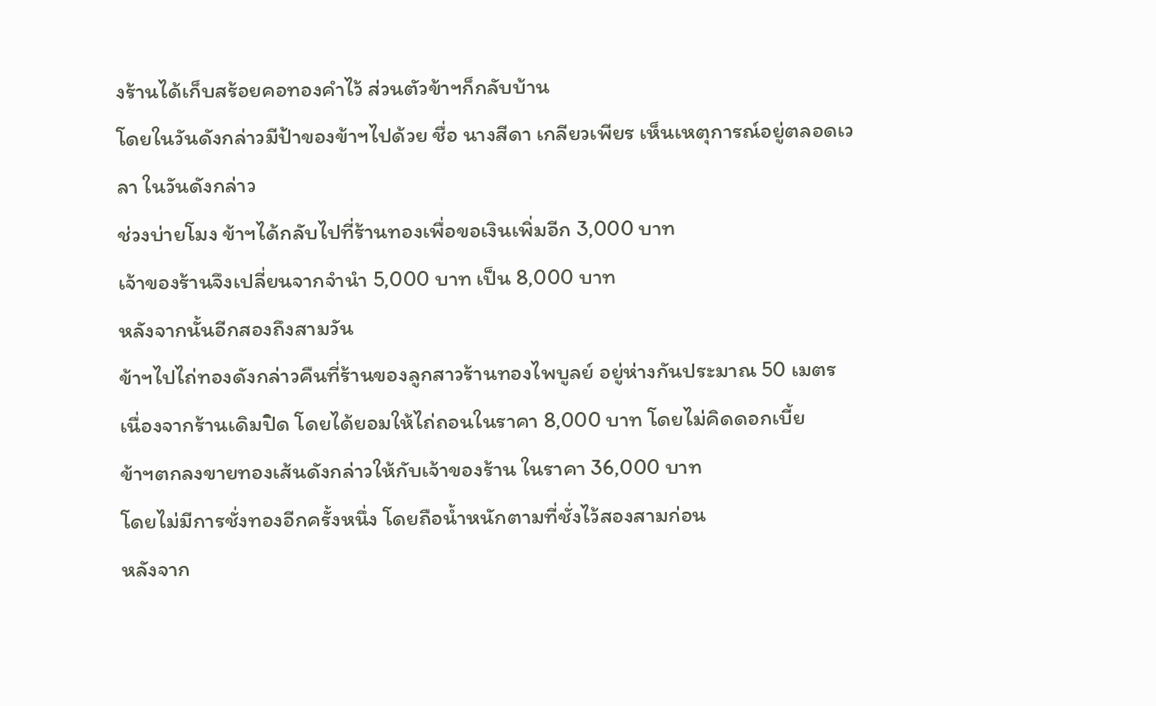งร้านได้เก็บสร้อยคอทองคำไว้ ส่วนตัวข้าฯก็กลับบ้าน
โดยในวันดังกล่าวมีป้าของข้าฯไปด้วย ชื่อ นางสีดา เกลียวเพียร เห็นเหตุการณ์อยู่ตลอดเวลา ในวันดังกล่าว
ช่วงบ่ายโมง ข้าฯได้กลับไปที่ร้านทองเพื่อขอเงินเพิ่มอีก 3,000 บาท
เจ้าของร้านจึงเปลี่ยนจากจำนำ 5,000 บาท เป็น 8,000 บาท
หลังจากนั้นอีกสองถึงสามวัน
ข้าฯไปไถ่ทองดังกล่าวคืนที่ร้านของลูกสาวร้านทองไพบูลย์ อยู่ห่างกันประมาณ 50 เมตร
เนื่องจากร้านเดิมปิด โดยได้ยอมให้ไถ่ถอนในราคา 8,000 บาท โดยไม่คิดดอกเบี้ย
ข้าฯตกลงขายทองเส้นดังกล่าวให้กับเจ้าของร้าน ในราคา 36,000 บาท
โดยไม่มีการชั่งทองอีกครั้งหนึ่ง โดยถือน้ำหนักตามที่ชั่งไว้สองสามก่อน
หลังจาก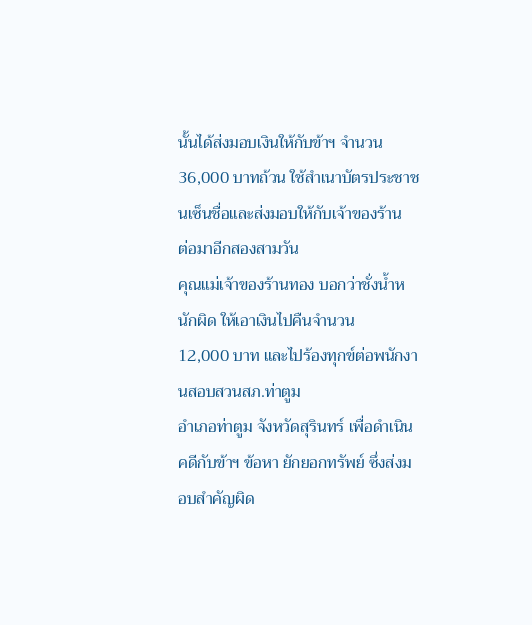นั้นได้ส่งมอบเงินให้กับข้าฯ จำนวน 36,000 บาทถ้วน ใช้สำเนาบัตรประชาชนเซ็นชื่อและส่งมอบให้กับเจ้าของร้าน
ต่อมาอีกสองสามวัน
คุณแม่เจ้าของร้านทอง บอกว่าชั่งน้ำหนักผิด ให้เอาเงินไปคืนจำนวน
12,000 บาท และไปร้องทุกข์ต่อพนักงานสอบสวนสภ.ท่าตูม
อำเภอท่าตูม จังหวัดสุรินทร์ เพื่อดำเนินคดีกับข้าฯ ข้อหา ยักยอกทรัพย์ ซึ่งส่งมอบสำคัญผิด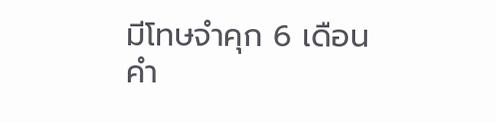มีโทษจำคุก 6 เดือน
คำ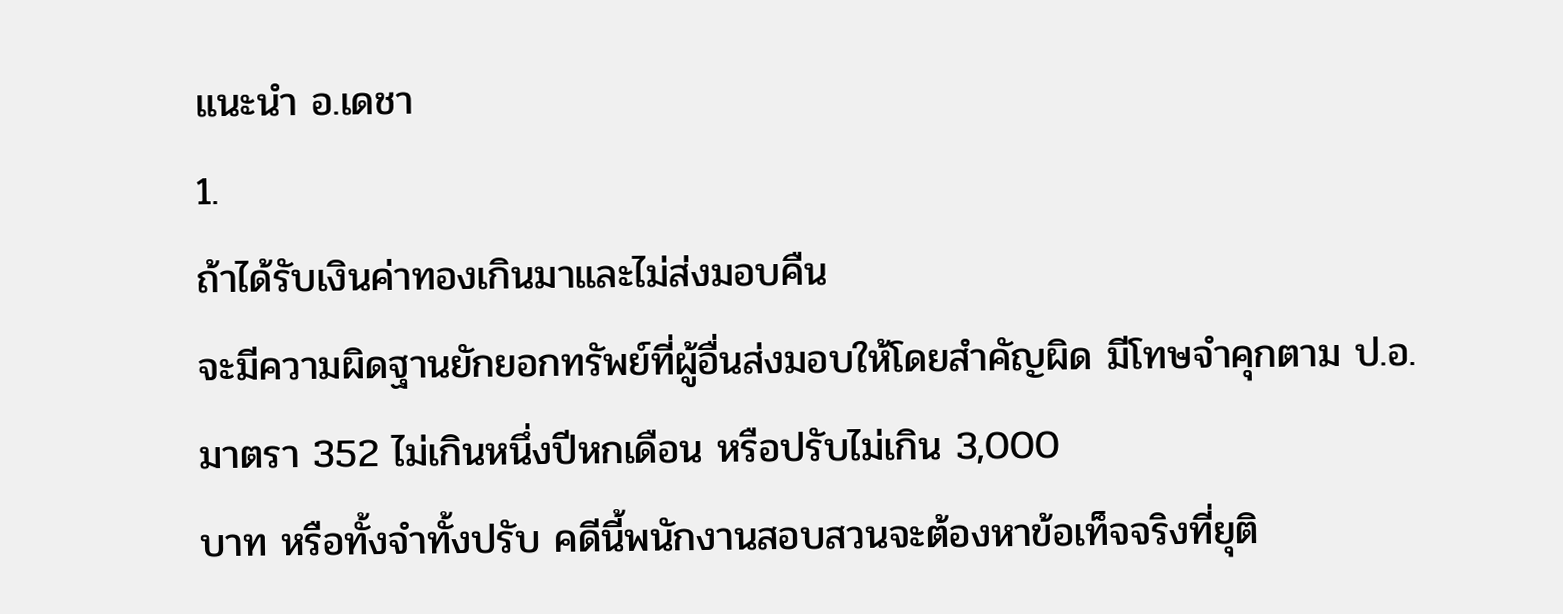แนะนำ อ.เดชา
1.
ถ้าได้รับเงินค่าทองเกินมาและไม่ส่งมอบคืน
จะมีความผิดฐานยักยอกทรัพย์ที่ผู้อื่นส่งมอบให้โดยสำคัญผิด มีโทษจำคุกตาม ป.อ.มาตรา 352 ไม่เกินหนึ่งปีหกเดือน หรือปรับไม่เกิน 3,000
บาท หรือทั้งจำทั้งปรับ คดีนี้พนักงานสอบสวนจะต้องหาข้อเท็จจริงที่ยุติ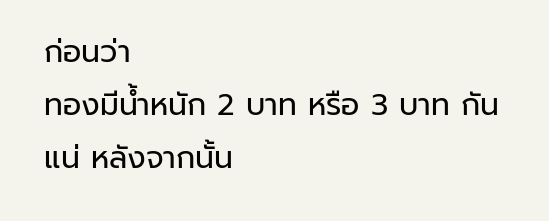ก่อนว่า
ทองมีน้ำหนัก 2 บาท หรือ 3 บาท กันแน่ หลังจากนั้น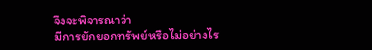จึงจะพิจารณาว่า
มีการยักยอกทรัพย์หรือไม่อย่างไร